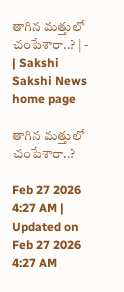తాగిన మత్తులో చంపేశారా..? | - | Sakshi
Sakshi News home page

తాగిన మత్తులో చంపేశారా..?

Feb 27 2026 4:27 AM | Updated on Feb 27 2026 4:27 AM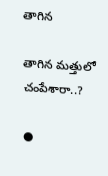తాగిన

తాగిన మత్తులో చంపేశారా..?

●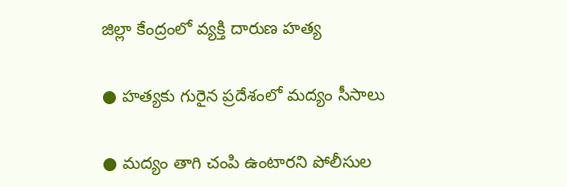జిల్లా కేంద్రంలో వ్యక్తి దారుణ హత్య

● హత్యకు గురైన ప్రదేశంలో మద్యం సీసాలు

● మద్యం తాగి చంపి ఉంటారని పోలీసుల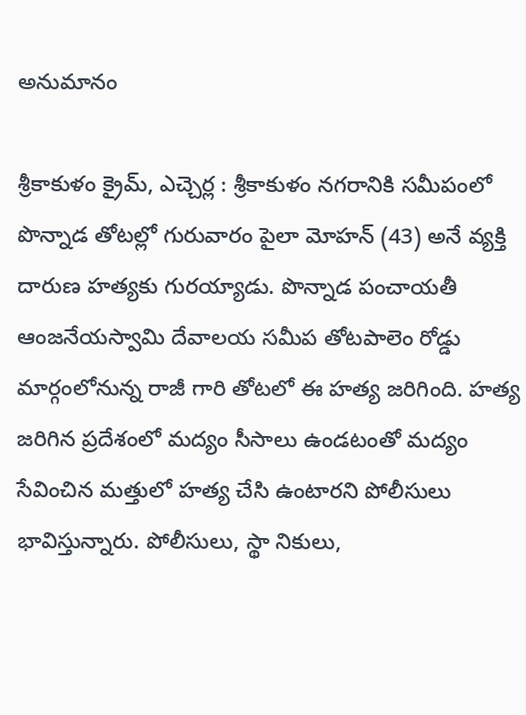అనుమానం

శ్రీకాకుళం క్రైమ్‌, ఎచ్చెర్ల : శ్రీకాకుళం నగరానికి సమీపంలో పొన్నాడ తోటల్లో గురువారం పైలా మోహన్‌ (43) అనే వ్యక్తి దారుణ హత్యకు గురయ్యాడు. పొన్నాడ పంచాయతీ ఆంజనేయస్వామి దేవాలయ సమీప తోటపాలెం రోడ్డు మార్గంలోనున్న రాజీ గారి తోటలో ఈ హత్య జరిగింది. హత్య జరిగిన ప్రదేశంలో మద్యం సీసాలు ఉండటంతో మద్యం సేవించిన మత్తులో హత్య చేసి ఉంటారని పోలీసులు భావిస్తున్నారు. పోలీసులు, స్థా నికులు,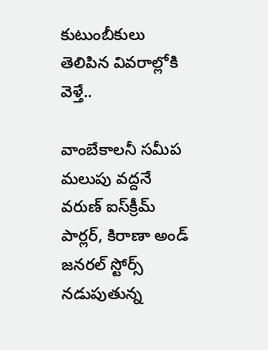కుటుంబీకులు తెలిపిన వివరాల్లోకి వెళ్తే..

వాంబేకాలనీ సమీప మలుపు వద్దనే వరుణ్‌ ఐస్‌క్రీమ్‌ పార్లర్‌, కిరాణా అండ్‌ జనరల్‌ స్టోర్స్‌ నడుపుతున్న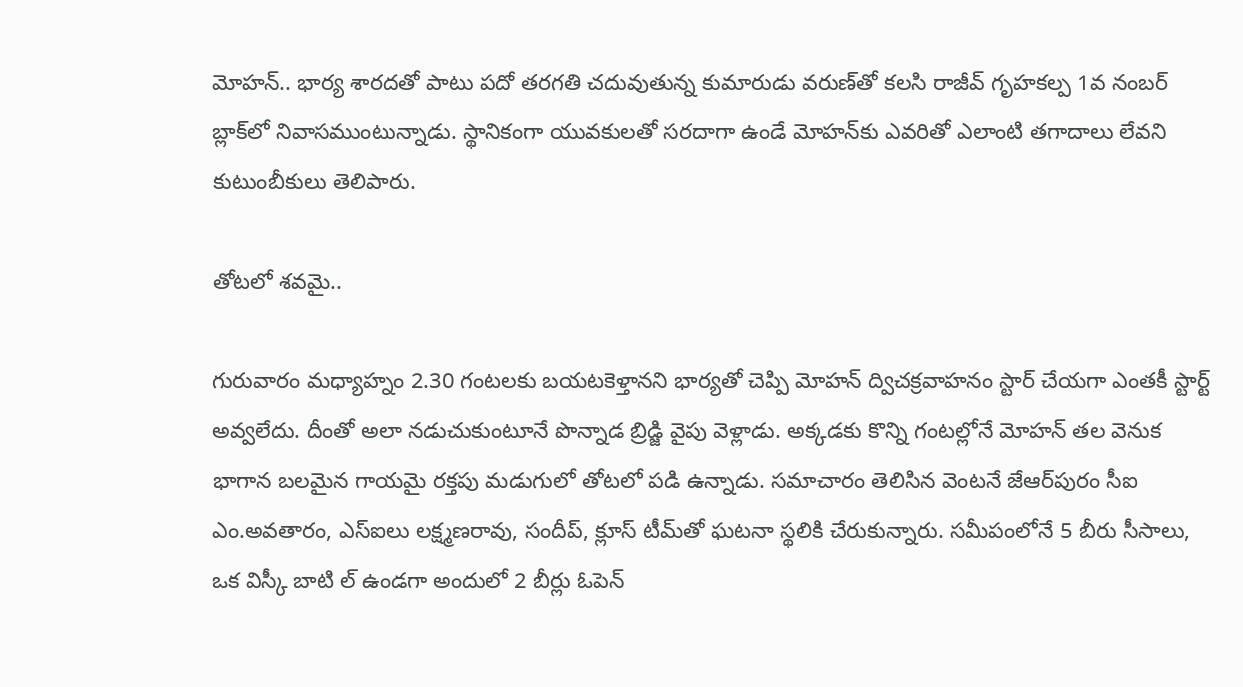మోహన్‌.. భార్య శారదతో పాటు పదో తరగతి చదువుతున్న కుమారుడు వరుణ్‌తో కలసి రాజీవ్‌ గృహకల్ప 1వ నంబర్‌ బ్లాక్‌లో నివాసముంటున్నాడు. స్థానికంగా యువకులతో సరదాగా ఉండే మోహన్‌కు ఎవరితో ఎలాంటి తగాదాలు లేవని కుటుంబీకులు తెలిపారు.

తోటలో శవమై..

గురువారం మధ్యాహ్నం 2.30 గంటలకు బయటకెళ్తానని భార్యతో చెప్పి మోహన్‌ ద్విచక్రవాహనం స్టార్‌ చేయగా ఎంతకీ స్టార్ట్‌ అవ్వలేదు. దీంతో అలా నడుచుకుంటూనే పొన్నాడ బ్రిడ్జి వైపు వెళ్లాడు. అక్కడకు కొన్ని గంటల్లోనే మోహన్‌ తల వెనుక భాగాన బలమైన గాయమై రక్తపు మడుగులో తోటలో పడి ఉన్నాడు. సమాచారం తెలిసిన వెంటనే జేఆర్‌పురం సీఐ ఎం.అవతారం, ఎస్‌ఐలు లక్ష్మణరావు, సందీప్‌, క్లూస్‌ టీమ్‌తో ఘటనా స్థలికి చేరుకున్నారు. సమీపంలోనే 5 బీరు సీసాలు, ఒక విస్కీ బాటి ల్‌ ఉండగా అందులో 2 బీర్లు ఓపెన్‌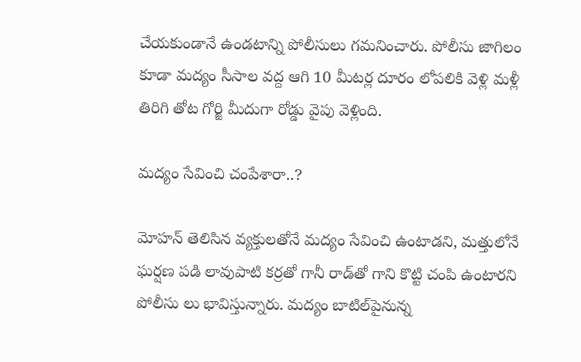చేయకుండానే ఉండటాన్ని పోలీసులు గమనించారు. పోలీసు జాగిలం కూడా మద్యం సీసాల వద్ద ఆగి 10 మీటర్ల దూరం లోపలికి వెళ్లి మళ్లీ తిరిగి తోట గోర్జి మీదుగా రోడ్డు వైపు వెళ్లింది.

మద్యం సేవించి చంపేశారా..?

మోహన్‌ తెలిసిన వ్యక్తులతోనే మద్యం సేవించి ఉంటాడని, మత్తులోనే ఘర్షణ పడి లావుపాటి కర్రతో గానీ రాడ్‌తో గాని కొట్టి చంపి ఉంటారని పోలీసు లు భావిస్తున్నారు. మద్యం బాటిల్‌పైనున్న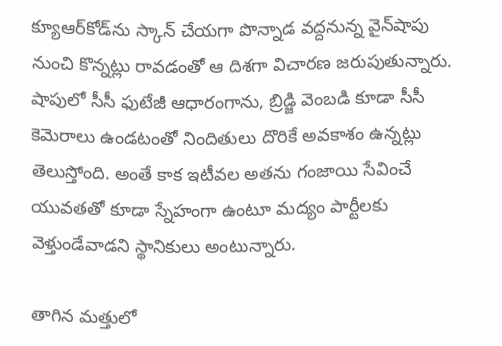క్యూఆర్‌కోడ్‌ను స్కాన్‌ చేయగా పొన్నాడ వద్దనున్న వైన్‌షాపు నుంచి కొన్నట్లు రావడంతో ఆ దిశగా విచారణ జరుపుతున్నారు. షాపులో సీసీ ఫుటేజీ ఆధారంగాను, బ్రిడ్జి వెంబడి కూడా సీసీ కెమెరాలు ఉండటంతో నిందితులు దొరికే అవకాశం ఉన్నట్లు తెలుస్తోంది. అంతే కాక ఇటీవల అతను గంజాయి సేవించే యువతతో కూడా స్నేహంగా ఉంటూ మద్యం పార్టీలకు వెళ్తుండేవాడని స్థానికులు అంటున్నారు.

తాగిన మత్తులో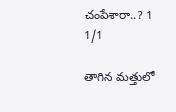చంపేశారా..? 1
1/1

తాగిన మత్తులో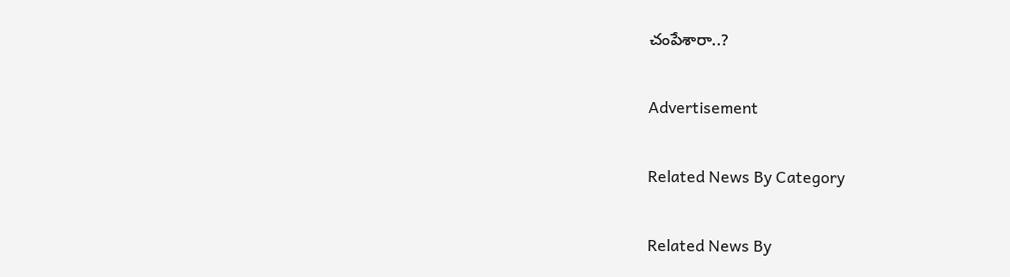చంపేశారా..?

Advertisement

Related News By Category

Related News By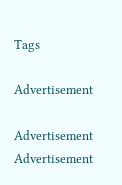Tags

Advertisement

Advertisement
Advertisement